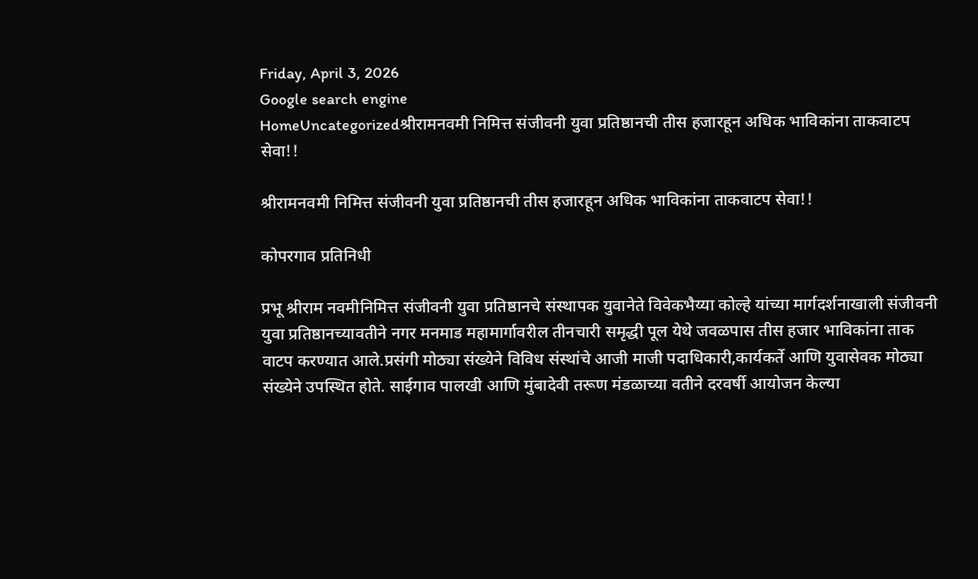Friday, April 3, 2026
Google search engine
HomeUncategorizedश्रीरामनवमी निमित्त संजीवनी युवा प्रतिष्ठानची तीस हजारहून अधिक भाविकांना ताकवाटप सेवा!!

श्रीरामनवमी निमित्त संजीवनी युवा प्रतिष्ठानची तीस हजारहून अधिक भाविकांना ताकवाटप सेवा!!

कोपरगाव प्रतिनिधी

प्रभू श्रीराम नवमीनिमित्त संजीवनी युवा प्रतिष्ठानचे संस्थापक युवानेते विवेकभैय्या कोल्हे यांच्या मार्गदर्शनाखाली संजीवनी युवा प्रतिष्ठानच्यावतीने नगर मनमाड महामार्गावरील तीनचारी समृद्धी पूल येथे जवळपास तीस हजार भाविकांना ताक वाटप करण्यात आले.प्रसंगी मोठ्या संख्येने विविध संस्थांचे आजी माजी पदाधिकारी,कार्यकर्ते आणि युवासेवक मोठ्या संख्येने उपस्थित होते. साईगाव पालखी आणि मुंबादेवी तरूण मंडळाच्या वतीने दरवर्षी आयोजन केल्या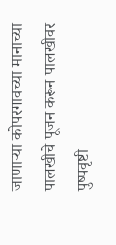जाणाऱ्या कोपरगावच्या मानाच्या पालखीचे पूजन करून पालखीवर पुष्पवृष्टी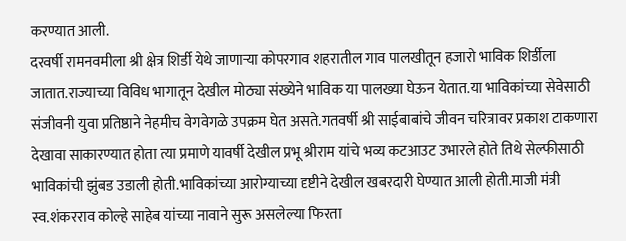करण्यात आली.
दरवर्षी रामनवमीला श्री क्षेत्र शिर्डी येथे जाणाऱ्या कोपरगाव शहरातील गाव पालखीतून हजारो भाविक शिर्डीला जातात.राज्याच्या विविध भागातून देखील मोठ्या संख्येने भाविक या पालख्या घेऊन येतात.या भाविकांच्या सेवेसाठी संजीवनी युवा प्रतिष्ठाने नेहमीच वेगवेगळे उपक्रम घेत असते.गतवर्षी श्री साईबाबांचे जीवन चरित्रावर प्रकाश टाकणारा देखावा साकारण्यात होता त्या प्रमाणे यावर्षी देखील प्रभू श्रीराम यांचे भव्य कटआउट उभारले होते तिथे सेल्फीसाठी भाविकांची झुंबड उडाली होती.भाविकांच्या आरोग्याच्या दृष्टीने देखील खबरदारी घेण्यात आली होती.माजी मंत्री स्व.शंकरराव कोल्हे साहेब यांच्या नावाने सुरू असलेल्या फिरता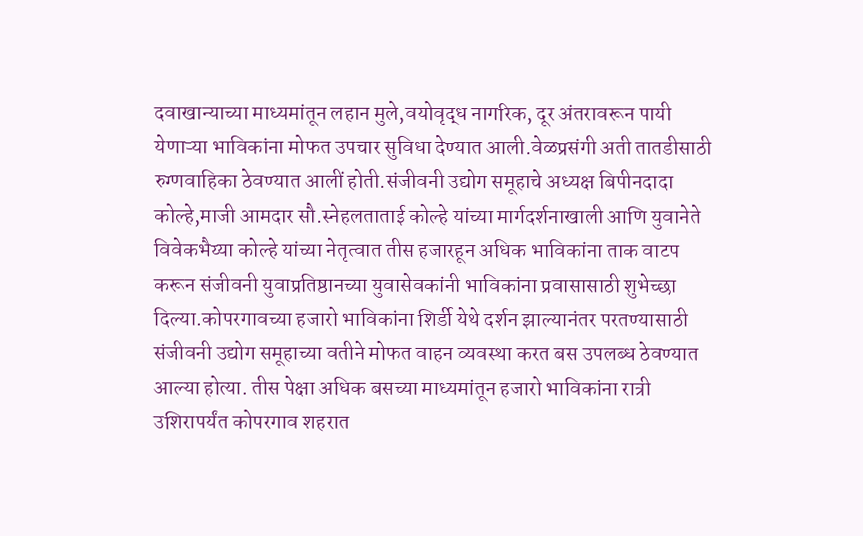दवाखान्याच्या माध्यमांतून लहान मुले,वयोवृद्ध नागरिक, दूर अंतरावरून पायी येणाऱ्या भाविकांना मोफत उपचार सुविधा देण्यात आली.वेळप्रसंगी अती तातडीसाठी रुग्णवाहिका ठेवण्यात आलीं होती.संजीवनी उद्योग समूहाचे अध्यक्ष बिपीनदादा कोल्हे,माजी आमदार सौ.स्नेहलताताई कोल्हे यांच्या मार्गदर्शनाखाली आणि युवानेते विवेकभैय्या कोल्हे यांच्या नेतृत्वात तीस हजारहून अधिक भाविकांना ताक वाटप करून संजीवनी युवाप्रतिष्ठानच्या युवासेवकांनी भाविकांना प्रवासासाठी शुभेच्छा दिल्या.कोपरगावच्या हजारो भाविकांना शिर्डी येथे दर्शन झाल्यानंतर परतण्यासाठी संजीवनी उद्योग समूहाच्या वतीने मोफत वाहन व्यवस्था करत बस उपलब्ध ठेवण्यात आल्या होत्या. तीस पेक्षा अधिक बसच्या माध्यमांतून हजारो भाविकांना रात्री उशिरापर्यंत कोपरगाव शहरात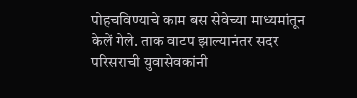पोहचविण्याचे काम बस सेवेच्या माध्यमांतून केलें गेले. ताक वाटप झाल्यानंतर सदर परिसराची युवासेवकांनी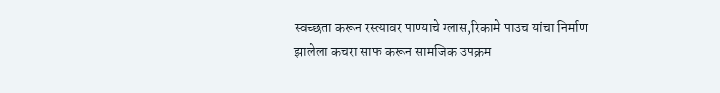स्वच्छता करून रस्त्यावर पाण्याचे ग्लास,रिकामे पाउच यांचा निर्माण झालेला कचरा साफ करून सामजिक उपक्रम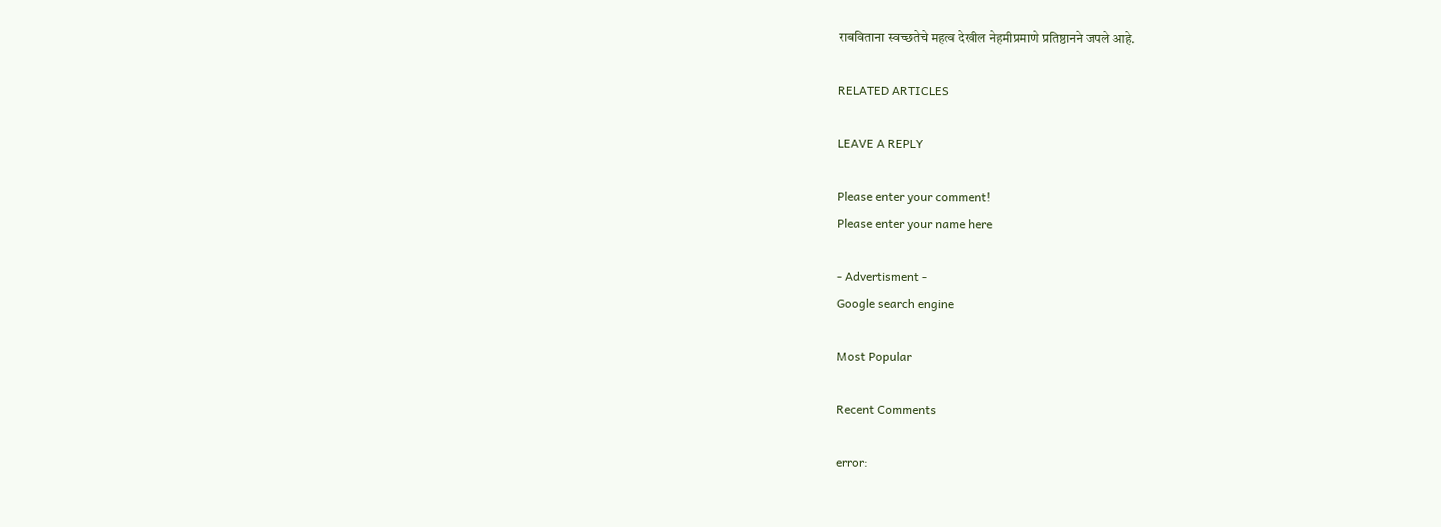राबविताना स्वच्छतेचे महत्व देखील नेहमीप्रमाणे प्रतिष्ठानने जपले आहे.

RELATED ARTICLES

LEAVE A REPLY

Please enter your comment!
Please enter your name here

- Advertisment -
Google search engine

Most Popular

Recent Comments

error: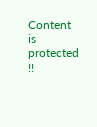Content is protected !!